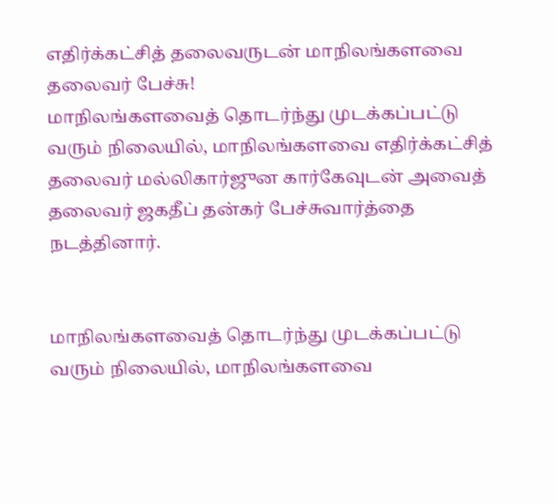எதிர்க்கட்சித் தலைவருடன் மாநிலங்களவை தலைவர் பேச்சு!
மாநிலங்களவைத் தொடர்ந்து முடக்கப்பட்டு வரும் நிலையில், மாநிலங்களவை எதிர்க்கட்சித் தலைவர் மல்லிகார்ஜுன கார்கேவுடன் அவைத் தலைவர் ஜகதீப் தன்கர் பேச்சுவார்த்தை நடத்தினார்.


மாநிலங்களவைத் தொடர்ந்து முடக்கப்பட்டு வரும் நிலையில், மாநிலங்களவை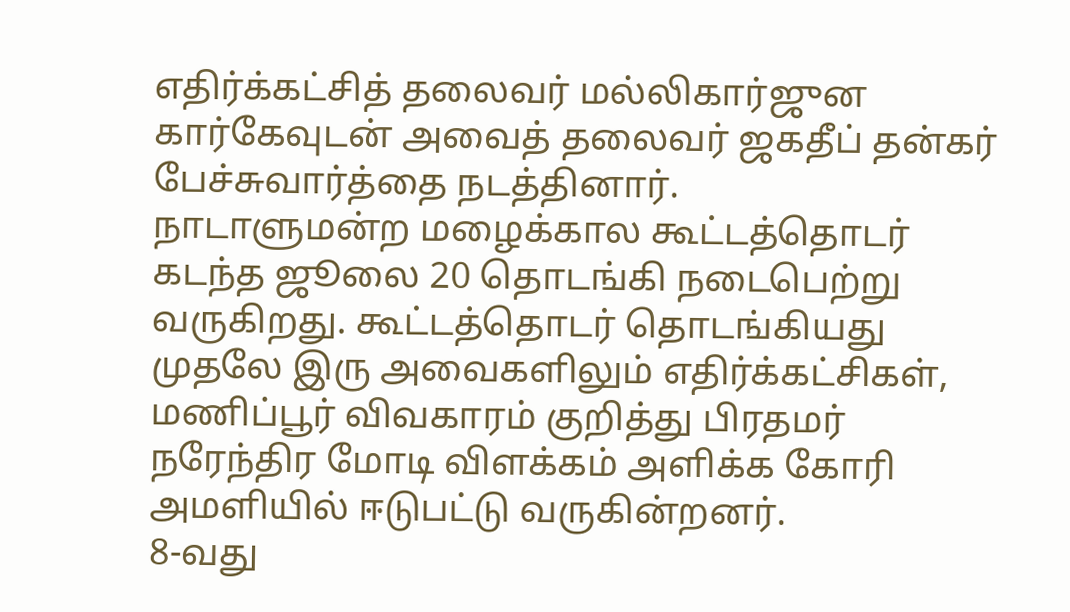எதிர்க்கட்சித் தலைவர் மல்லிகார்ஜுன கார்கேவுடன் அவைத் தலைவர் ஜகதீப் தன்கர் பேச்சுவார்த்தை நடத்தினார்.
நாடாளுமன்ற மழைக்கால கூட்டத்தொடர் கடந்த ஜூலை 20 தொடங்கி நடைபெற்று வருகிறது. கூட்டத்தொடர் தொடங்கியது முதலே இரு அவைகளிலும் எதிர்க்கட்சிகள், மணிப்பூர் விவகாரம் குறித்து பிரதமர் நரேந்திர மோடி விளக்கம் அளிக்க கோரி அமளியில் ஈடுபட்டு வருகின்றனர்.
8-வது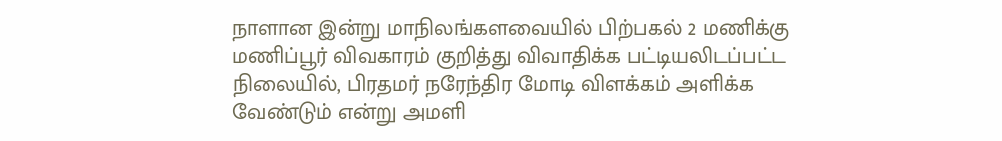நாளான இன்று மாநிலங்களவையில் பிற்பகல் 2 மணிக்கு மணிப்பூர் விவகாரம் குறித்து விவாதிக்க பட்டியலிடப்பட்ட நிலையில், பிரதமர் நரேந்திர மோடி விளக்கம் அளிக்க வேண்டும் என்று அமளி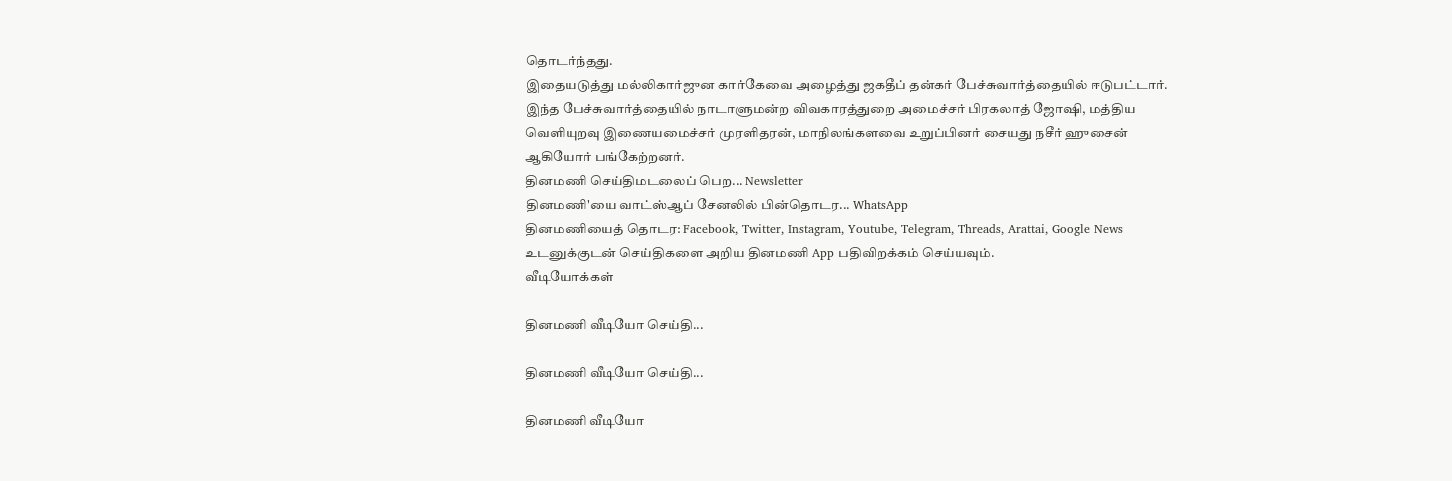தொடர்ந்தது.
இதையடுத்து மல்லிகார்ஜுன கார்கேவை அழைத்து ஜகதீப் தன்கர் பேச்சுவார்த்தையில் ஈடுபட்டார்.
இந்த பேச்சுவார்த்தையில் நாடாளுமன்ற விவகாரத்துறை அமைச்சர் பிரகலாத் ஜோஷி, மத்திய வெளியுறவு இணையமைச்சர் முரளிதரன், மாநிலங்களவை உறுப்பினர் சையது நசீர் ஹுசைன் ஆகியோர் பங்கேற்றனர்.
தினமணி செய்திமடலைப் பெற... Newsletter
தினமணி'யை வாட்ஸ்ஆப் சேனலில் பின்தொடர... WhatsApp
தினமணியைத் தொடர: Facebook, Twitter, Instagram, Youtube, Telegram, Threads, Arattai, Google News
உடனுக்குடன் செய்திகளை அறிய தினமணி App பதிவிறக்கம் செய்யவும்.
வீடியோக்கள்

தினமணி வீடியோ செய்தி...

தினமணி வீடியோ செய்தி...

தினமணி வீடியோ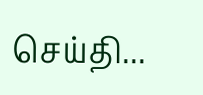செய்தி...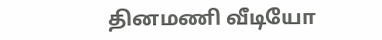தினமணி வீடியோ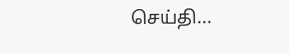செய்தி...